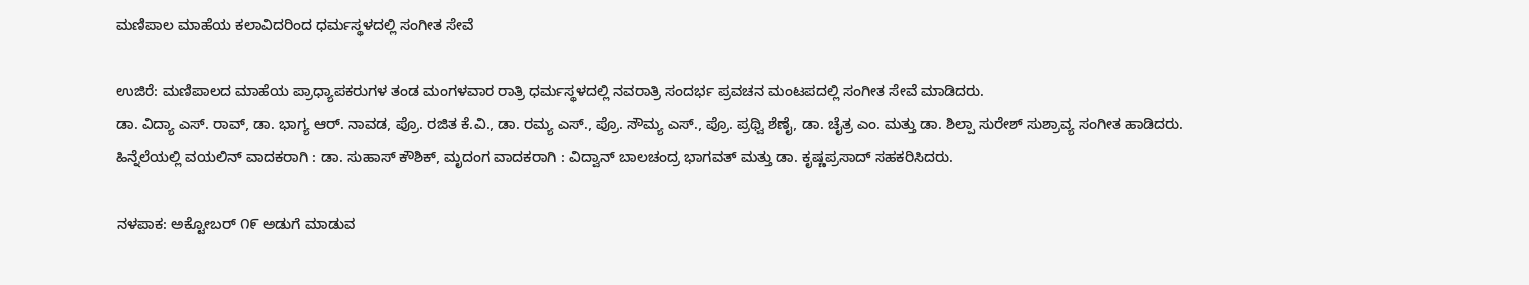ಮಣಿಪಾಲ ಮಾಹೆಯ ಕಲಾವಿದರಿಂದ ಧರ್ಮಸ್ಥಳದಲ್ಲಿ ಸಂಗೀತ ಸೇವೆ

ಉಜಿರೆ: ಮಣಿಪಾಲದ ಮಾಹೆಯ ಪ್ರಾಧ್ಯಾಪಕರುಗಳ ತಂಡ ಮಂಗಳವಾರ ರಾತ್ರಿ ಧರ್ಮಸ್ಥಳದಲ್ಲಿ ನವರಾತ್ರಿ ಸಂದರ್ಭ ಪ್ರವಚನ ಮಂಟಪದಲ್ಲಿ ಸಂಗೀತ ಸೇವೆ ಮಾಡಿದರು.
ಡಾ. ವಿದ್ಯಾ ಎಸ್. ರಾವ್, ಡಾ. ಭಾಗ್ಯ ಆರ್. ನಾವಡ, ಪ್ರೊ. ರಜಿತ ಕೆ.ವಿ., ಡಾ. ರಮ್ಯ ಎಸ್., ಪ್ರೊ. ಸೌಮ್ಯ ಎಸ್., ಪ್ರೊ. ಪ್ರಥ್ವಿ ಶೆಣೈ, ಡಾ. ಚೈತ್ರ ಎಂ. ಮತ್ತು ಡಾ. ಶಿಲ್ಪಾ ಸುರೇಶ್ ಸುಶ್ರಾವ್ಯ ಸಂಗೀತ ಹಾಡಿದರು.
ಹಿನ್ನೆಲೆಯಲ್ಲಿ ವಯಲಿನ್ ವಾದಕರಾಗಿ : ಡಾ. ಸುಹಾಸ್ ಕೌಶಿಕ್, ಮೃದಂಗ ವಾದಕರಾಗಿ : ವಿದ್ವಾನ್ ಬಾಲಚಂದ್ರ ಭಾಗವತ್ ಮತ್ತು ಡಾ. ಕೃಷ್ಣಪ್ರಸಾದ್ ಸಹಕರಿಸಿದರು.

ನಳಪಾಕ: ಅಕ್ಟೋಬರ್ ೧೯ ಅಡುಗೆ ಮಾಡುವ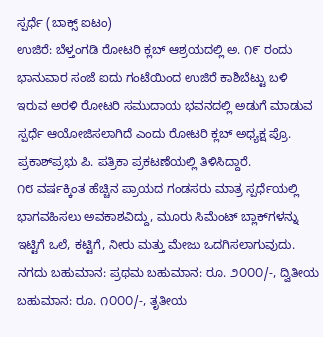ಸ್ಪರ್ಧೆ (ಬಾಕ್ಸ್ ಐಟಂ)
ಉಜಿರೆ: ಬೆಳ್ತಂಗಡಿ ರೋಟರಿ ಕ್ಲಬ್ ಆಶ್ರಯದಲ್ಲಿ ಅ. ೧೯ ರಂದು ಭಾನುವಾರ ಸಂಜೆ ಐದು ಗಂಟೆಯಿಂದ ಉಜಿರೆ ಕಾಶಿಬೆಟ್ಟು ಬಳಿ ಇರುವ ಅರಳಿ ರೋಟರಿ ಸಮುದಾಯ ಭವನದಲ್ಲಿ ಅಡುಗೆ ಮಾಡುವ ಸ್ಪರ್ಧೆ ಆಯೋಜಿಸಲಾಗಿದೆ ಎಂದು ರೋಟರಿ ಕ್ಲಬ್ ಅಧ್ಯಕ್ಷ ಪ್ರೊ. ಪ್ರಕಾಶ್‌ಪ್ರಭು ಪಿ. ಪತ್ರಿಕಾ ಪ್ರಕಟಣೆಯಲ್ಲಿ ತಿಳಿಸಿದ್ದಾರೆ.
೧೮ ವರ್ಷಕ್ಕಿಂತ ಹೆಚ್ಚಿನ ಪ್ರಾಯದ ಗಂಡಸರು ಮಾತ್ರ ಸ್ಪರ್ಧೆಯಲ್ಲಿ ಭಾಗವಹಿಸಲು ಅವಕಾಶವಿದ್ದು, ಮೂರು ಸಿಮೆಂಟ್ ಬ್ಲಾಕ್‌ಗಳನ್ನು ಇಟ್ಟಿಗೆ ಒಲೆ, ಕಟ್ಟಿಗೆ, ನೀರು ಮತ್ತು ಮೇಜು ಒದಗಿಸಲಾಗುವುದು.
ನಗದು ಬಹುಮಾನ: ಪ್ರಥಮ ಬಹುಮಾನ: ರೂ. ೨೦೦೦/-, ದ್ವಿತೀಯ ಬಹುಮಾನ: ರೂ. ೧೦೦೦/-, ತೃತೀಯ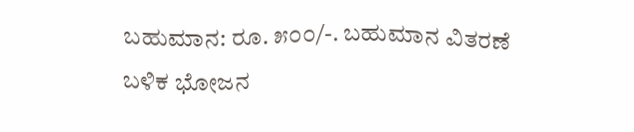ಬಹುಮಾನ: ರೂ. ೫೦೦/-. ಬಹುಮಾನ ವಿತರಣೆ ಬಳಿಕ ಭೋಜನ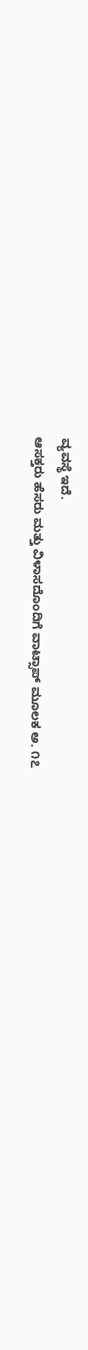ವ್ಯವಸ್ಥೆ ಇದೆ.
ಆಸಕ್ತರು ಹೆಸರು ಮತ್ತು ವಿಳಾಸದೊಂದಿಗೆ ವಾಟ್ಸಾಪ್ ಮೂಲಕ ಅ. ೧೭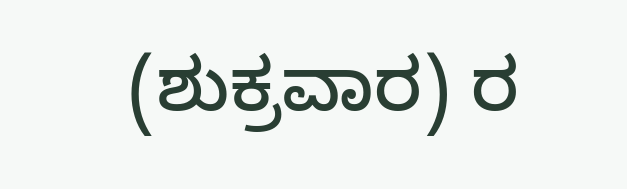(ಶುಕ್ರವಾರ) ರ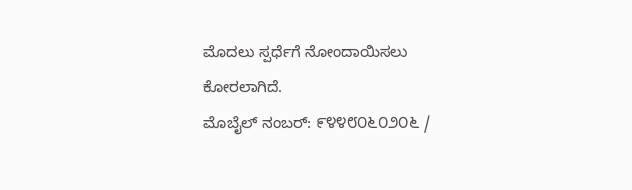ಮೊದಲು ಸ್ಪರ್ಧೆಗೆ ನೋಂದಾಯಿಸಲು ಕೋರಲಾಗಿದೆ.
ಮೊಬೈಲ್ ನಂಬರ್: ೯೪೪೮೦೬೦೨೦೬ /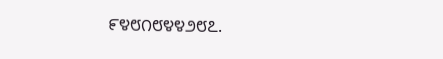೯೪೮೧೮೪೪೨೮೭.